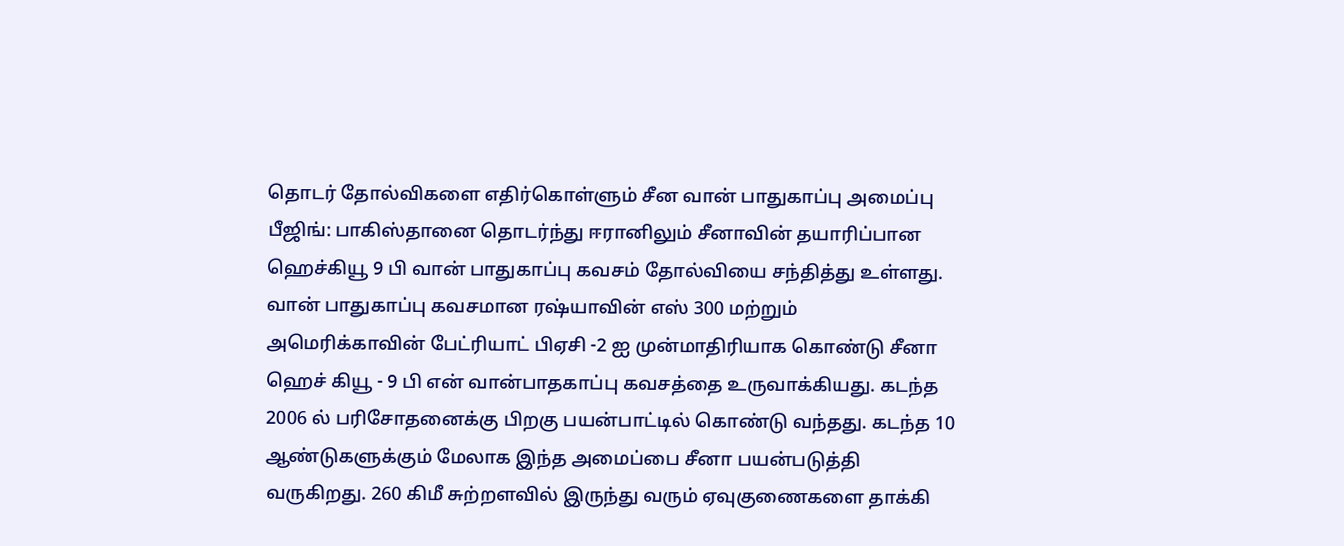தொடர் தோல்விகளை எதிர்கொள்ளும் சீன வான் பாதுகாப்பு அமைப்பு
பீஜிங்: பாகிஸ்தானை தொடர்ந்து ஈரானிலும் சீனாவின் தயாரிப்பான ஹெச்கியூ 9 பி வான் பாதுகாப்பு கவசம் தோல்வியை சந்தித்து உள்ளது.
வான் பாதுகாப்பு கவசமான ரஷ்யாவின் எஸ் 300 மற்றும் அமெரிக்காவின் பேட்ரியாட் பிஏசி -2 ஐ முன்மாதிரியாக கொண்டு சீனா ஹெச் கியூ - 9 பி என் வான்பாதகாப்பு கவசத்தை உருவாக்கியது. கடந்த 2006 ல் பரிசோதனைக்கு பிறகு பயன்பாட்டில் கொண்டு வந்தது. கடந்த 10 ஆண்டுகளுக்கும் மேலாக இந்த அமைப்பை சீனா பயன்படுத்தி வருகிறது. 260 கிமீ சுற்றளவில் இருந்து வரும் ஏவுகுணைகளை தாக்கி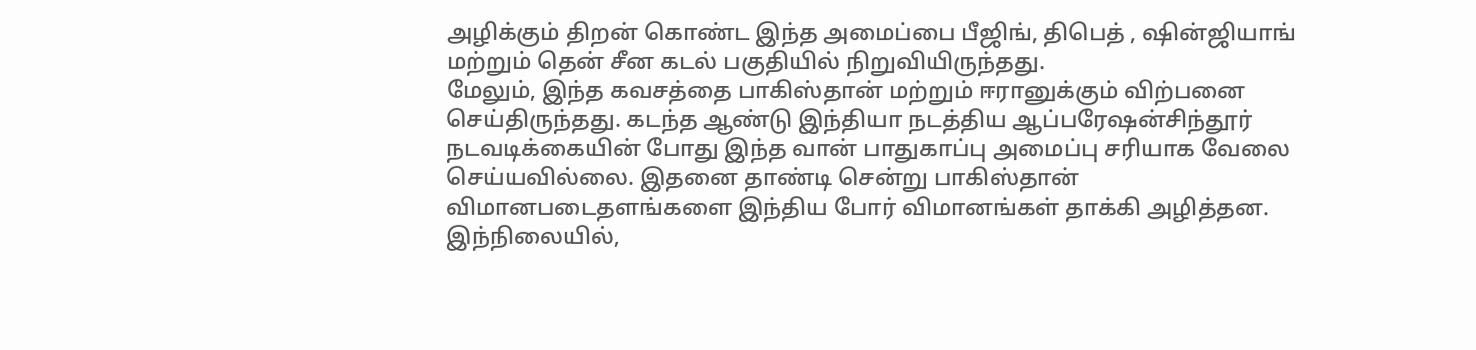அழிக்கும் திறன் கொண்ட இந்த அமைப்பை பீஜிங், திபெத் , ஷின்ஜியாங் மற்றும் தென் சீன கடல் பகுதியில் நிறுவியிருந்தது.
மேலும், இந்த கவசத்தை பாகிஸ்தான் மற்றும் ஈரானுக்கும் விற்பனை செய்திருந்தது. கடந்த ஆண்டு இந்தியா நடத்திய ஆப்பரேஷன்சிந்தூர் நடவடிக்கையின் போது இந்த வான் பாதுகாப்பு அமைப்பு சரியாக வேலை செய்யவில்லை. இதனை தாண்டி சென்று பாகிஸ்தான் விமானபடைதளங்களை இந்திய போர் விமானங்கள் தாக்கி அழித்தன.
இந்நிலையில்,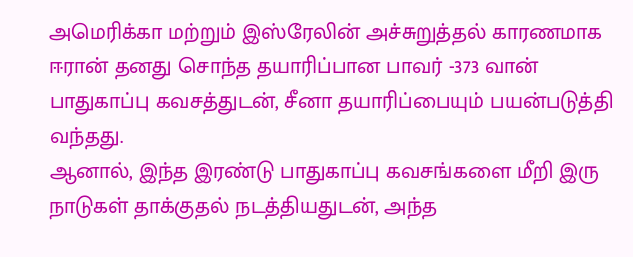அமெரிக்கா மற்றும் இஸ்ரேலின் அச்சுறுத்தல் காரணமாக ஈரான் தனது சொந்த தயாரிப்பான பாவர் -373 வான் பாதுகாப்பு கவசத்துடன், சீனா தயாரிப்பையும் பயன்படுத்தி வந்தது.
ஆனால், இந்த இரண்டு பாதுகாப்பு கவசங்களை மீறி இரு நாடுகள் தாக்குதல் நடத்தியதுடன், அந்த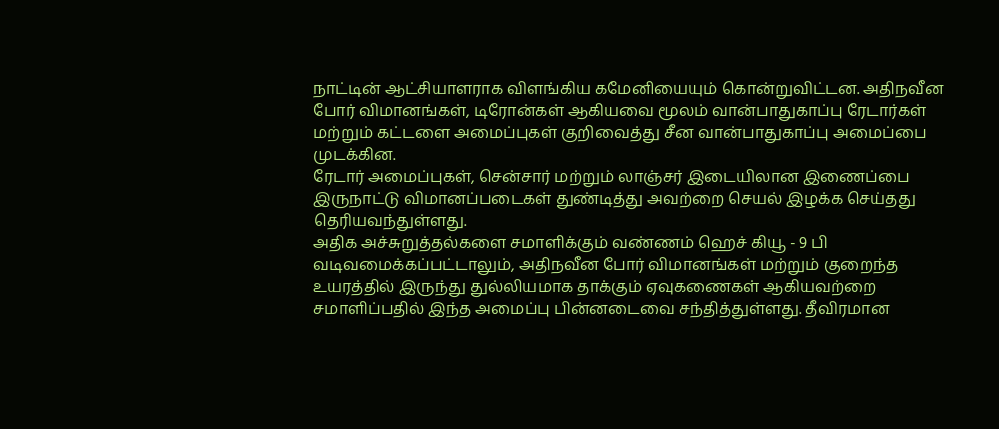நாட்டின் ஆட்சியாளராக விளங்கிய கமேனியையும் கொன்றுவிட்டன. அதிநவீன போர் விமானங்கள், டிரோன்கள் ஆகியவை மூலம் வான்பாதுகாப்பு ரேடார்கள் மற்றும் கட்டளை அமைப்புகள் குறிவைத்து சீன வான்பாதுகாப்பு அமைப்பை முடக்கின.
ரேடார் அமைப்புகள், சென்சார் மற்றும் லாஞ்சர் இடையிலான இணைப்பை இருநாட்டு விமானப்படைகள் துண்டித்து அவற்றை செயல் இழக்க செய்தது தெரியவந்துள்ளது.
அதிக அச்சுறுத்தல்களை சமாளிக்கும் வண்ணம் ஹெச் கியூ - 9 பி வடிவமைக்கப்பட்டாலும், அதிநவீன போர் விமானங்கள் மற்றும் குறைந்த உயரத்தில் இருந்து துல்லியமாக தாக்கும் ஏவுகணைகள் ஆகியவற்றை சமாளிப்பதில் இந்த அமைப்பு பின்னடைவை சந்தித்துள்ளது. தீவிரமான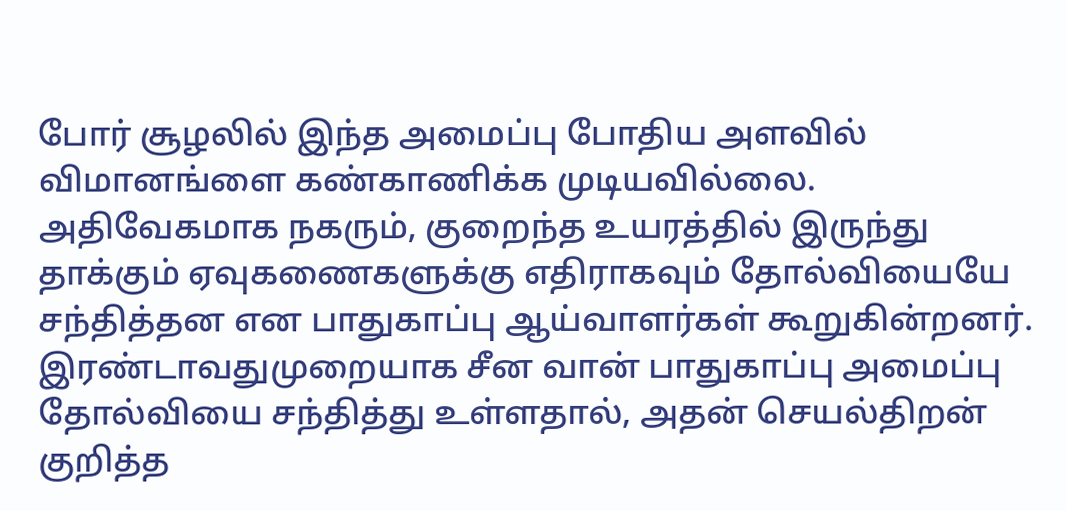போர் சூழலில் இந்த அமைப்பு போதிய அளவில் விமானங்ளை கண்காணிக்க முடியவில்லை. அதிவேகமாக நகரும், குறைந்த உயரத்தில் இருந்து தாக்கும் ஏவுகணைகளுக்கு எதிராகவும் தோல்வியையே சந்தித்தன என பாதுகாப்பு ஆய்வாளர்கள் கூறுகின்றனர்.
இரண்டாவதுமுறையாக சீன வான் பாதுகாப்பு அமைப்பு தோல்வியை சந்தித்து உள்ளதால், அதன் செயல்திறன் குறித்த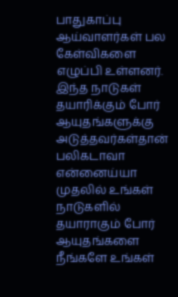பாதுகாப்பு ஆய்வாளர்கள் பல கேள்விகளை எழுப்பி உள்ளனர்.
இந்த நாடுகள் தயாரிக்கும் போர் ஆயுதங்களுக்கு அடுத்தவர்கள்தான் பலிகடாவா என்னைய்யா முதலில் உங்கள் நாடுகளில் தயாராகும் போர் ஆயுதங்களை நீங்களே உங்கள்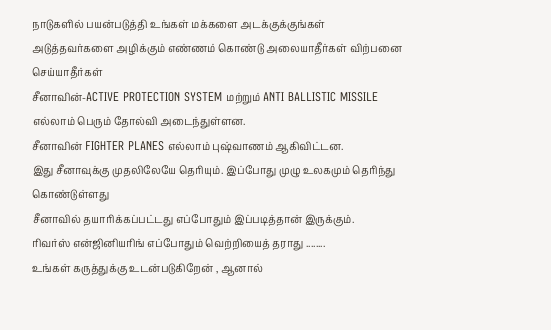நாடுகளில் பயன்படுத்தி உங்கள் மக்களை அடக்குக்குங்கள் அடுத்தவர்களை அழிக்கும் எண்ணம் கொண்டு அலையாதீர்கள் விற்பனை செய்யாதீர்கள்
சீனாவின்-ACTIVE PROTECTION SYSTEM மற்றும் ANTI BALLISTIC MISSILE எல்லாம் பெரும் தோல்வி அடைந்துள்ளன.
சீனாவின் FIGHTER PLANES எல்லாம் புஷ்வாணம் ஆகிவிட்டன.
இது சீனாவுக்கு முதலிலேயே தெரியும். இப்போது முழு உலகமும் தெரிந்து கொண்டுள்ளது
சீனாவில் தயாரிக்கப்பட்டது எப்போதும் இப்படித்தான் இருக்கும்.
ரிவர்ஸ் என்ஜினியரிங் எப்போதும் வெற்றியைத் தராது ........
உங்கள் கருத்துக்கு உடன்படுகிறேன் , ஆனால்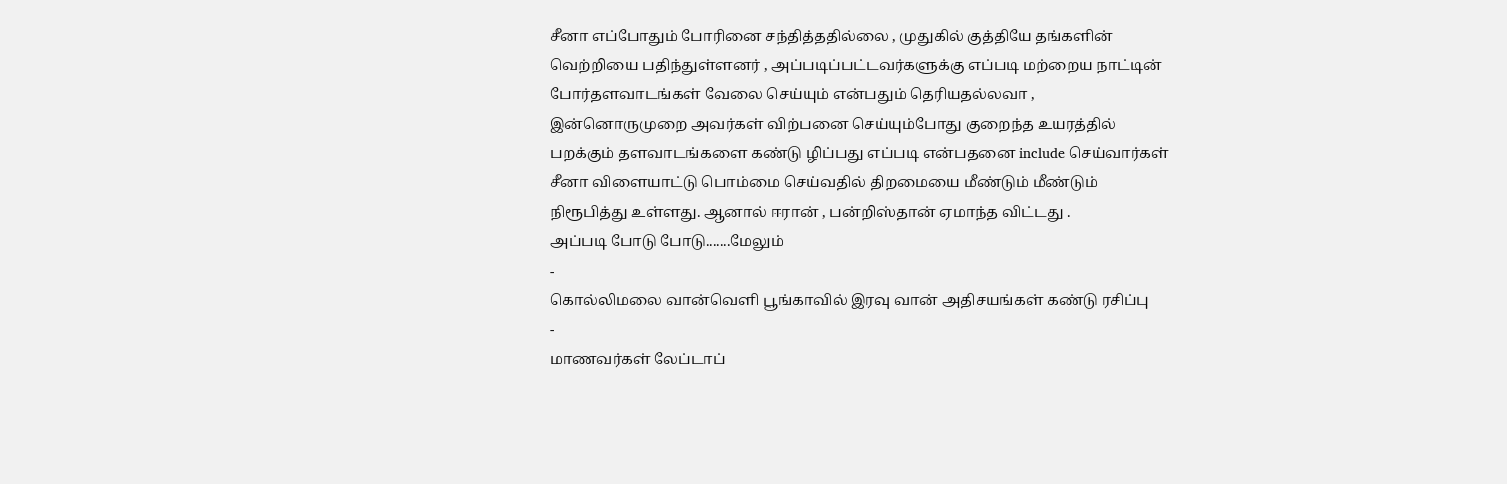சீனா எப்போதும் போரினை சந்தித்ததில்லை , முதுகில் குத்தியே தங்களின் வெற்றியை பதிந்துள்ளனர் , அப்படிப்பட்டவர்களுக்கு எப்படி மற்றைய நாட்டின் போர்தளவாடங்கள் வேலை செய்யும் என்பதும் தெரியதல்லவா , இன்னொருமுறை அவர்கள் விற்பனை செய்யும்போது குறைந்த உயரத்தில் பறக்கும் தளவாடங்களை கண்டு ழிப்பது எப்படி என்பதனை include செய்வார்கள்
சீனா விளையாட்டு பொம்மை செய்வதில் திறமையை மீண்டும் மீண்டும் நிரூபித்து உள்ளது. ஆனால் ஈரான் , பன்றிஸ்தான் ஏமாந்த விட்டது .
அப்படி போடு போடு.......மேலும்
-
கொல்லிமலை வான்வெளி பூங்காவில் இரவு வான் அதிசயங்கள் கண்டு ரசிப்பு
-
மாணவர்கள் லேப்டாப்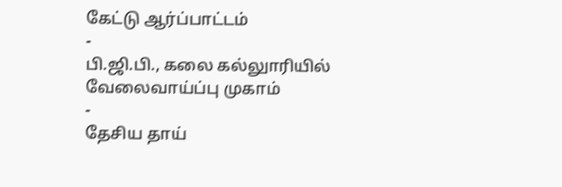கேட்டு ஆர்ப்பாட்டம்
-
பி.ஜி.பி., கலை கல்லுாரியில் வேலைவாய்ப்பு முகாம்
-
தேசிய தாய்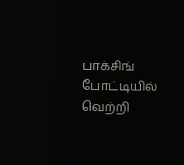பாக்சிங் போட்டியில் வெற்றி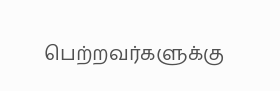பெற்றவர்களுக்கு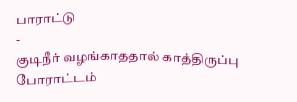பாராட்டு
-
குடிநீர் வழங்காததால் காத்திருப்பு போராட்டம்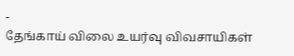-
தேங்காய் விலை உயர்வு விவசாயிகள்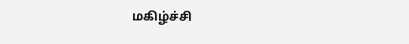மகிழ்ச்சி